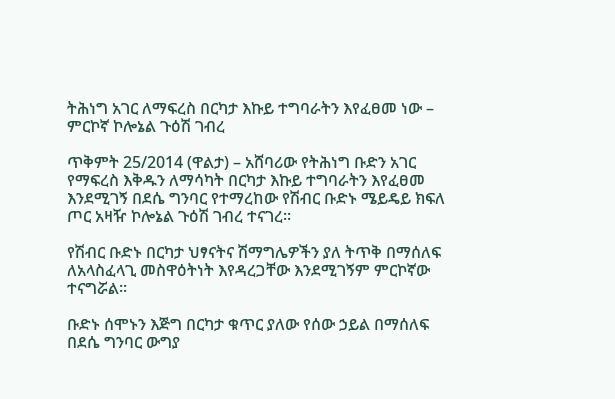ትሕነግ አገር ለማፍረስ በርካታ እኩይ ተግባራትን እየፈፀመ ነው – ምርኮኛ ኮሎኔል ጉዕሽ ገብረ

ጥቅምት 25/2014 (ዋልታ) – አሸባሪው የትሕነግ ቡድን አገር የማፍረስ እቅዱን ለማሳካት በርካታ እኩይ ተግባራትን እየፈፀመ እንደሚገኝ በደሴ ግንባር የተማረከው የሽብር ቡድኑ ሜይዴይ ክፍለ ጦር አዛዥ ኮሎኔል ጉዕሽ ገብረ ተናገረ።

የሽብር ቡድኑ በርካታ ህፃናትና ሽማግሌዎችን ያለ ትጥቅ በማሰለፍ ለአላስፈላጊ መስዋዕትነት እየዳረጋቸው እንደሚገኝም ምርኮኛው ተናግሯል።

ቡድኑ ሰሞኑን እጅግ በርካታ ቁጥር ያለው የሰው ኃይል በማሰለፍ በደሴ ግንባር ውግያ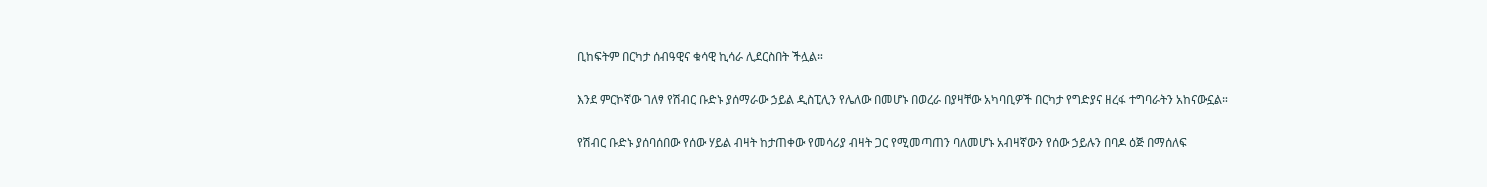ቢከፍትም በርካታ ሰብዓዊና ቁሳዊ ኪሳራ ሊደርስበት ችሏል።

እንደ ምርኮኛው ገለፃ የሽብር ቡድኑ ያሰማራው ኃይል ዲስፒሊን የሌለው በመሆኑ በወረራ በያዛቸው አካባቢዎች በርካታ የግድያና ዘረፋ ተግባራትን አከናውኗል።

የሽብር ቡድኑ ያሰባሰበው የሰው ሃይል ብዛት ከታጠቀው የመሳሪያ ብዛት ጋር የሚመጣጠን ባለመሆኑ አብዛኛውን የሰው ኃይሉን በባዶ ዕጅ በማሰለፍ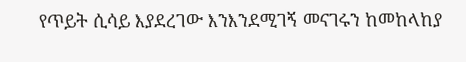የጥይት ሲሳይ እያደረገው እንእንደሚገኝ መናገሩን ከመከላከያ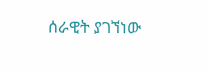ሰራዊት ያገኘነው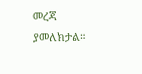መረጃ ያመለክታል።